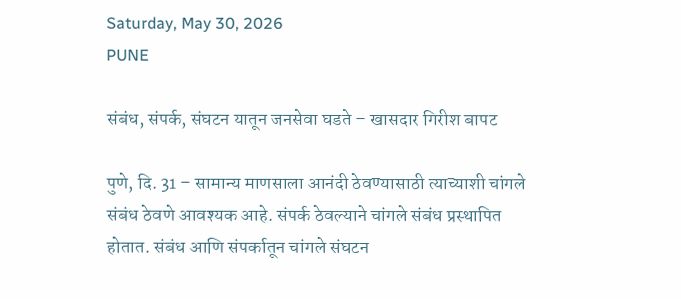Saturday, May 30, 2026
PUNE

संबंध, संपर्क, संघटन यातून जनसेवा घडते – खासदार गिरीश बापट

पुणे, दि. 31 – सामान्य माणसाला आनंदी ठेवण्यासाठी त्याच्याशी चांगले संबंध ठेवणे आवश्यक आहे. संपर्क ठेवल्याने चांगले संबंध प्रस्थापित होतात. संबंध आणि संपर्कातून चांगले संघटन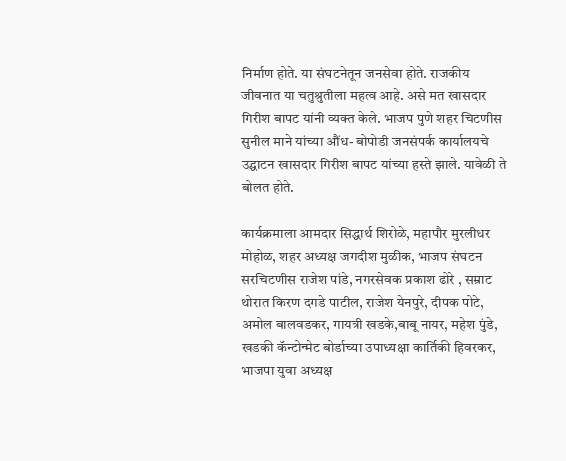निर्माण होते. या संघटनेतून जनसेवा होते. राजकीय जीवनात या चतुश्रुतीला महत्व आहे. असे मत खासदार गिरीश बापट यांनी व्यक्त केले. भाजप पुणे शहर चिटणीस सुनील माने यांच्या औंध- बोपोडी जनसंपर्क कार्यालयचे उद्घाटन खासदार गिरीश बापट यांच्या हस्ते झाले. यावेळी ते बोलत होते.

कार्यक्रमाला आमदार सिद्धार्थ शिरोळे, महापौर मुरलीधर मोहोळ, शहर अध्यक्ष जगदीश मुळीक, भाजप संघटन सरचिटणीस राजेश पांडे, नगरसेवक प्रकाश ढोरे , सम्राट थोरात किरण दगडे पाटील, राजेश येनपुरे, दीपक पोटे, अमोल बालवडकर, गायत्री खडके,बाबू नायर, महेश पुंडे, खडकी कॅन्टोन्मेट बोर्डाच्या उपाध्यक्षा कार्तिकी हिवरकर, भाजपा युवा अध्यक्ष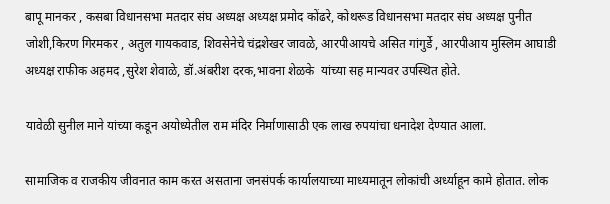बापू मानकर , कसबा विधानसभा मतदार संघ अध्यक्ष अध्यक्ष प्रमोद कोंढरे, कोथरूड विधानसभा मतदार संघ अध्यक्ष पुनीत जोशी,किरण गिरमकर , अतुल गायकवाड, शिवसेनेचे चंद्रशेखर जावळे, आरपीआयचे असित गांगुर्डे , आरपीआय मुस्लिम आघाडी अध्यक्ष राफीक अहमद ,सुरेश शेवाळे, डॉ.अंबरीश दरक,भावना शेळके  यांच्या सह मान्यवर उपस्थित होते.

यावेळी सुनील माने यांच्या कडून अयोध्येतील राम मंदिर निर्माणासाठी एक लाख रुपयांचा धनादेश देण्यात आला.

सामाजिक व राजकीय जीवनात काम करत असताना जनसंपर्क कार्यालयाच्या माध्यमातून लोकांची अर्ध्याहून कामे होतात. लोक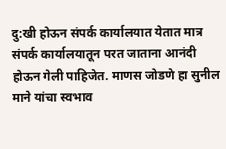दु:खी होऊन संपर्क कार्यालयात येतात मात्र संपर्क कार्यालयातून परत जाताना आनंदी होऊन गेली पाहिजेत. माणस जोडणे हा सुनील माने यांचा स्वभाव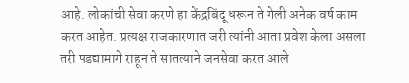आहे. लोकांची सेवा करणे हा केंद्रबिंदू धरून ते गेली अनेक वर्ष काम करत आहेत. प्रत्यक्ष राजकारणात जरी त्यांनी आता प्रवेश केला असला तरी पडद्यामागे राहून ते सातत्याने जनसेवा करत आले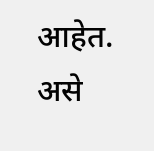आहेत. असे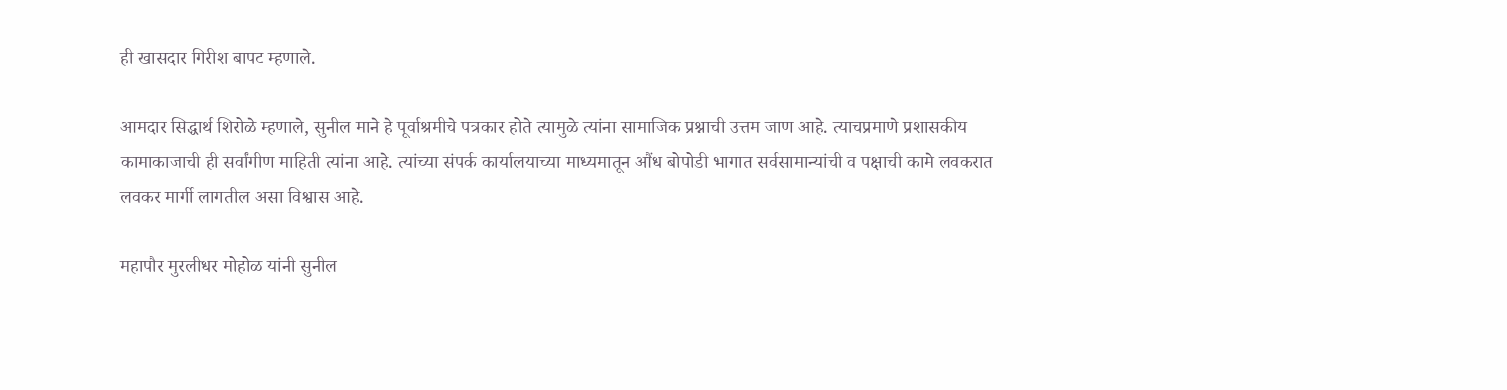ही खासदार गिरीश बापट म्हणाले.

आमदार सिद्धार्थ शिरोळे म्हणाले, सुनील माने हे पूर्वाश्रमीचे पत्रकार होते त्यामुळे त्यांना सामाजिक प्रश्नाची उत्तम जाण आहे. त्याचप्रमाणे प्रशासकीय कामाकाजाची ही सर्वांगीण माहिती त्यांना आहे. त्यांच्या संपर्क कार्यालयाच्या माध्यमातून औंध बोपोडी भागात सर्वसामान्यांची व पक्षाची कामे लवकरात लवकर मार्गी लागतील असा विश्वास आहे.

महापौर मुरलीधर मोहोळ यांनी सुनील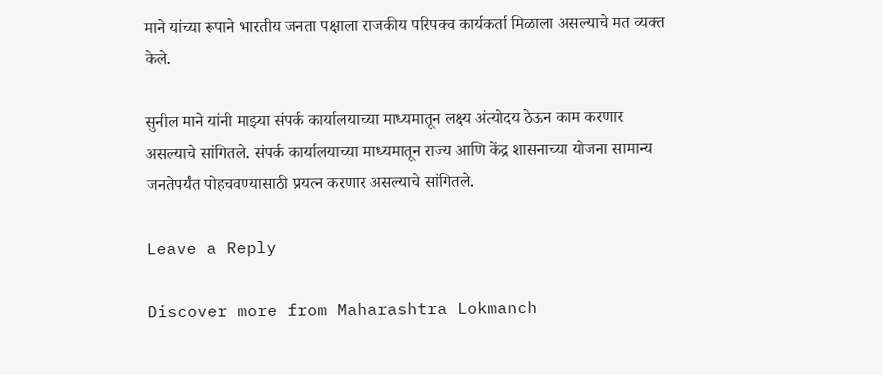माने यांच्या रूपाने भारतीय जनता पक्षाला राजकीय परिपक्व कार्यकर्ता मिळाला असल्याचे मत व्यक्त केले.

सुनील माने यांनी माझ्या संपर्क कार्यालयाच्या माध्यमातून लक्ष्य अंत्योदय ठेऊन काम करणार असल्याचे सांगितले. संपर्क कार्यालयाच्या माध्यमातून राज्य आणि केंद्र शासनाच्या योजना सामान्य जनतेपर्यंत पोहचवण्यासाठी प्रयत्न करणार असल्याचे सांगितले.

Leave a Reply

Discover more from Maharashtra Lokmanch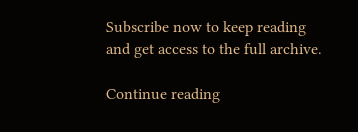Subscribe now to keep reading and get access to the full archive.

Continue reading